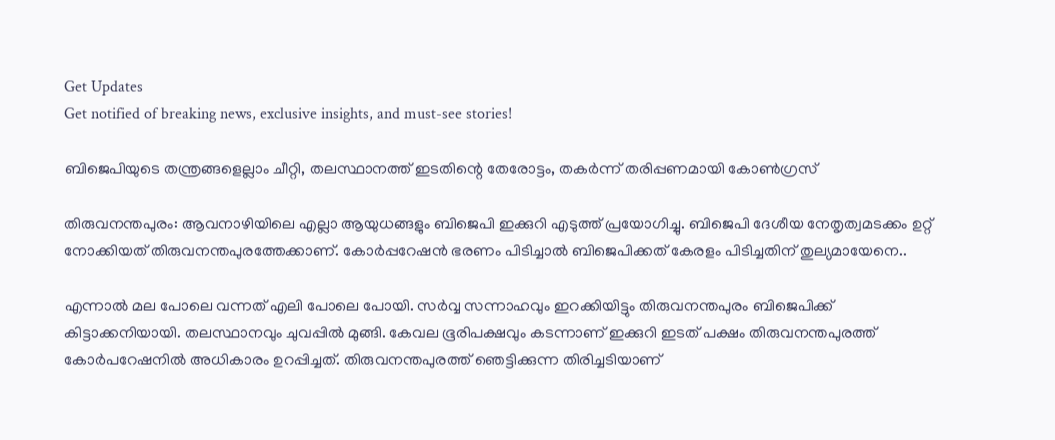Get Updates
Get notified of breaking news, exclusive insights, and must-see stories!

ബിജെപിയുടെ തന്ത്രങ്ങളെല്ലാം ചീറ്റി, തലസ്ഥാനത്ത് ഇടതിന്റെ തേരോട്ടം, തകർന്ന് തരിപ്പണമായി കോൺഗ്രസ്

തിരുവനന്തപുരം: ആവനാഴിയിലെ എല്ലാ ആയുധങ്ങളും ബിജെപി ഇക്കുറി എടുത്ത് പ്രയോഗിച്ചു. ബിജെപി ദേശീയ നേതൃത്വമടക്കം ഉറ്റ് നോക്കിയത് തിരുവനന്തപുരത്തേക്കാണ്. കോര്‍പ്പറേഷന്‍ ഭരണം പിടിച്ചാല്‍ ബിജെപിക്കത് കേരളം പിടിച്ചതിന് തുല്യമായേനെ..

എന്നാല്‍ മല പോലെ വന്നത് എലി പോലെ പോയി. സര്‍വ്വ സന്നാഹവും ഇറക്കിയിട്ടും തിരുവനന്തപുരം ബിജെപിക്ക് കിട്ടാക്കനിയായി. തലസ്ഥാനവും ചുവപ്പില്‍ മുങ്ങി. കേവല ഭൂരിപക്ഷവും കടന്നാണ് ഇക്കുറി ഇടത് പക്ഷം തിരുവനന്തപുരത്ത് കോർപറേഷനിൽ അധികാരം ഉറപ്പിച്ചത്. തിരുവനന്തപുരത്ത് ഞെട്ടിക്കുന്ന തിരിച്ചടിയാണ്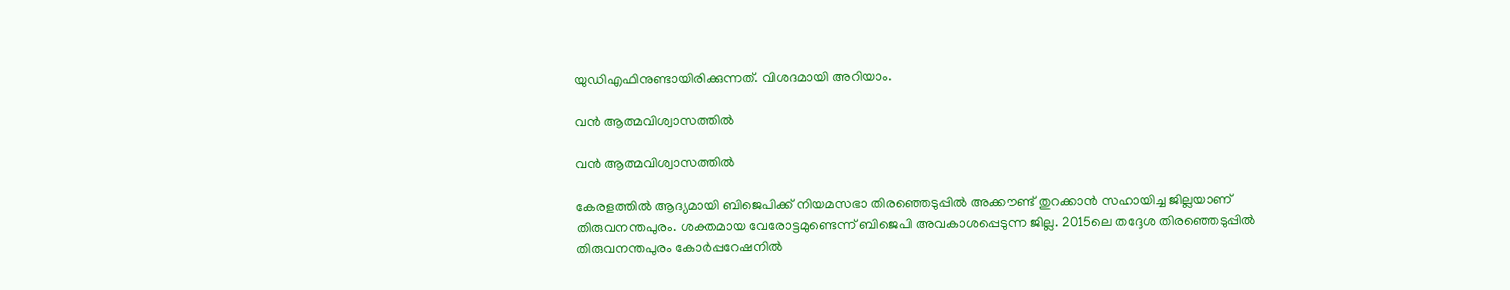യുഡിഎഫിനുണ്ടായിരിക്കുന്നത്. വിശദമായി അറിയാം.

വൻ ആത്മവിശ്വാസത്തിൽ

വൻ ആത്മവിശ്വാസത്തിൽ

കേരളത്തില്‍ ആദ്യമായി ബിജെപിക്ക് നിയമസഭാ തിരഞ്ഞെടുപ്പില്‍ അക്കൗണ്ട് തുറക്കാന്‍ സഹായിച്ച ജില്ലയാണ് തിരുവനന്തപുരം. ശക്തമായ വേരോട്ടമുണ്ടെന്ന് ബിജെപി അവകാശപ്പെടുന്ന ജില്ല. 2015ലെ തദ്ദേശ തിരഞ്ഞെടുപ്പില്‍ തിരുവനന്തപുരം കോര്‍പ്പറേഷനില്‍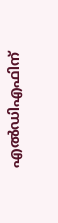എല്‍ഡിഎഫിന്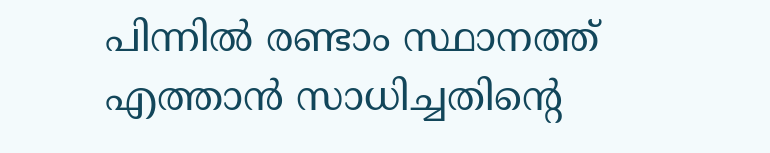പിന്നില്‍ രണ്ടാം സ്ഥാനത്ത് എത്താന്‍ സാധിച്ചതിന്റെ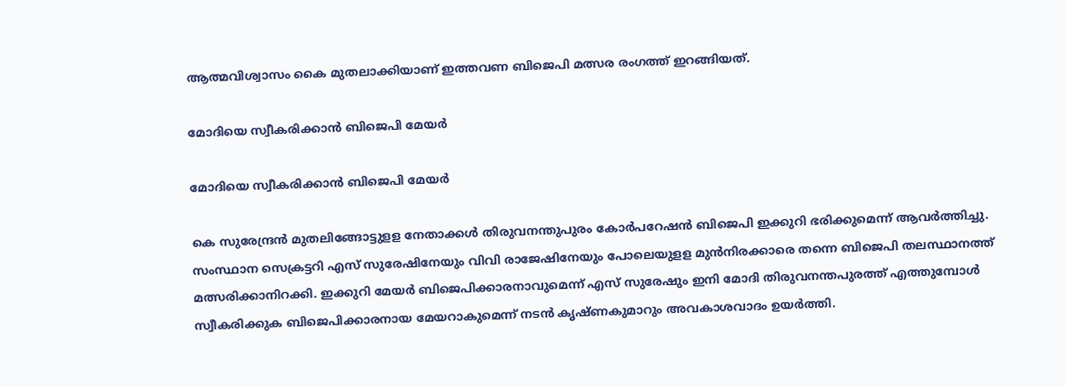ആത്മവിശ്വാസം കൈ മുതലാക്കിയാണ് ഇത്തവണ ബിജെപി മത്സര രംഗത്ത് ഇറങ്ങിയത്.

മോദിയെ സ്വീകരിക്കാൻ ബിജെപി മേയർ

മോദിയെ സ്വീകരിക്കാൻ ബിജെപി മേയർ

കെ സുരേന്ദ്രന്‍ മുതലിങ്ങോട്ടുളള നേതാക്കള്‍ തിരുവനന്തുപുരം കോര്‍പറേഷന്‍ ബിജെപി ഇക്കുറി ഭരിക്കുമെന്ന് ആവര്‍ത്തിച്ചു. സംസ്ഥാന സെക്രട്ടറി എസ് സുരേഷിനേയും വിവി രാജേഷിനേയും പോലെയുളള മുന്‍നിരക്കാരെ തന്നെ ബിജെപി തലസ്ഥാനത്ത് മത്സരിക്കാനിറക്കി. ഇക്കുറി മേയര്‍ ബിജെപിക്കാരനാവുമെന്ന് എസ് സുരേഷും ഇനി മോദി തിരുവനന്തപുരത്ത് എത്തുമ്പോള്‍ സ്വീകരിക്കുക ബിജെപിക്കാരനായ മേയറാകുമെന്ന് നടന്‍ കൃഷ്ണകുമാറും അവകാശവാദം ഉയര്‍ത്തി.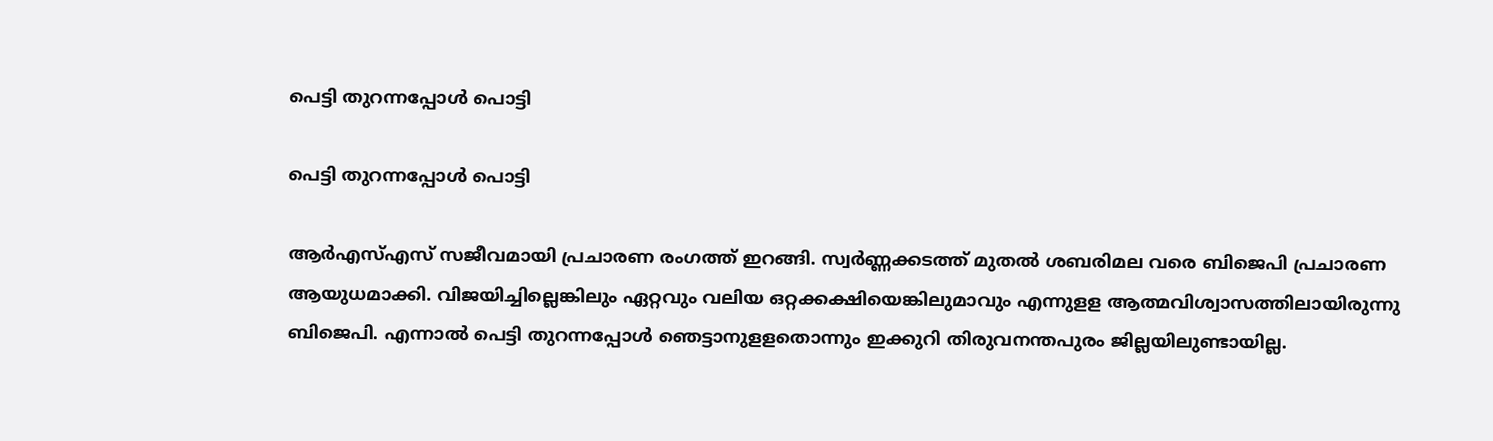പെട്ടി തുറന്നപ്പോൾ പൊട്ടി

പെട്ടി തുറന്നപ്പോൾ പൊട്ടി

ആര്‍എസ്എസ് സജീവമായി പ്രചാരണ രംഗത്ത് ഇറങ്ങി. സ്വര്‍ണ്ണക്കടത്ത് മുതല്‍ ശബരിമല വരെ ബിജെപി പ്രചാരണ ആയുധമാക്കി. വിജയിച്ചില്ലെങ്കിലും ഏറ്റവും വലിയ ഒറ്റക്കക്ഷിയെങ്കിലുമാവും എന്നുളള ആത്മവിശ്വാസത്തിലായിരുന്നു ബിജെപി. എന്നാല്‍ പെട്ടി തുറന്നപ്പോള്‍ ഞെട്ടാനുളളതൊന്നും ഇക്കുറി തിരുവനന്തപുരം ജില്ലയിലുണ്ടായില്ല.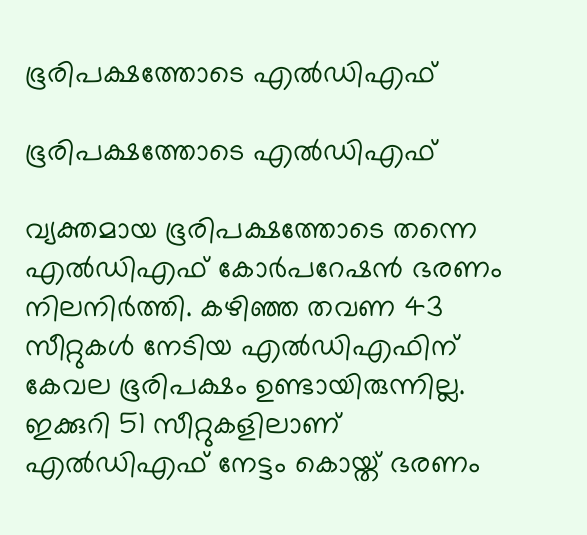ഭൂരിപക്ഷത്തോടെ എല്‍ഡിഎഫ്

ഭൂരിപക്ഷത്തോടെ എല്‍ഡിഎഫ്

വ്യക്തമായ ഭൂരിപക്ഷത്തോടെ തന്നെ എല്‍ഡിഎഫ് കോര്‍പറേഷന്‍ ഭരണം നിലനിര്‍ത്തി. കഴിഞ്ഞ തവണ 43 സീറ്റുകള്‍ നേടിയ എല്‍ഡിഎഫിന് കേവല ഭൂരിപക്ഷം ഉണ്ടായിരുന്നില്ല. ഇക്കുറി 51 സീറ്റുകളിലാണ് എല്‍ഡിഎഫ് നേട്ടം കൊയ്ത് ഭരണം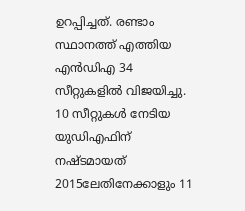ഉറപ്പിച്ചത്. രണ്ടാം സ്ഥാനത്ത് എത്തിയ എന്‍ഡിഎ 34 സീറ്റുകളില്‍ വിജയിച്ചു. 10 സീറ്റുകള്‍ നേടിയ യുഡിഎഫിന് നഷ്ടമായത് 2015ലേതിനേക്കാളും 11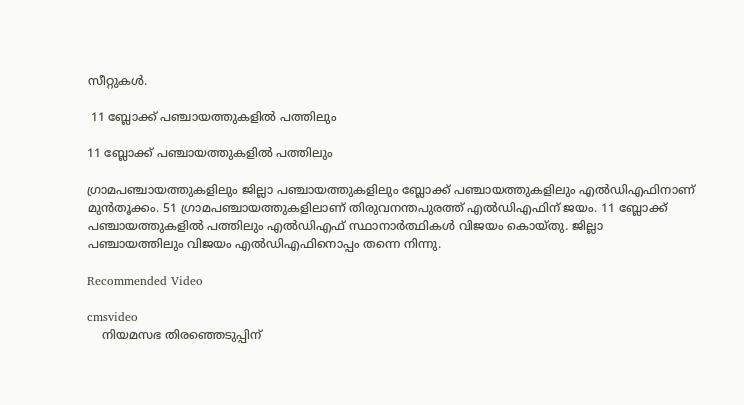സീറ്റുകള്‍.

 11 ബ്ലോക്ക് പഞ്ചായത്തുകളില്‍ പത്തിലും

11 ബ്ലോക്ക് പഞ്ചായത്തുകളില്‍ പത്തിലും

ഗ്രാമപഞ്ചായത്തുകളിലും ജില്ലാ പഞ്ചായത്തുകളിലും ബ്ലോക്ക് പഞ്ചായത്തുകളിലും എല്‍ഡിഎഫിനാണ് മുന്‍തൂക്കം. 51 ഗ്രാമപഞ്ചായത്തുകളിലാണ് തിരുവനന്തപുരത്ത് എല്‍ഡിഎഫിന് ജയം. 11 ബ്ലോക്ക് പഞ്ചായത്തുകളില്‍ പത്തിലും എല്‍ഡിഎഫ് സ്ഥാനാര്‍ത്ഥികള്‍ വിജയം കൊയ്തു. ജില്ലാ പഞ്ചായത്തിലും വിജയം എല്‍ഡിഎഫിനൊപ്പം തന്നെ നിന്നു.

Recommended Video

cmsvideo
    നിയമസഭ തിരഞ്ഞെടുപ്പിന്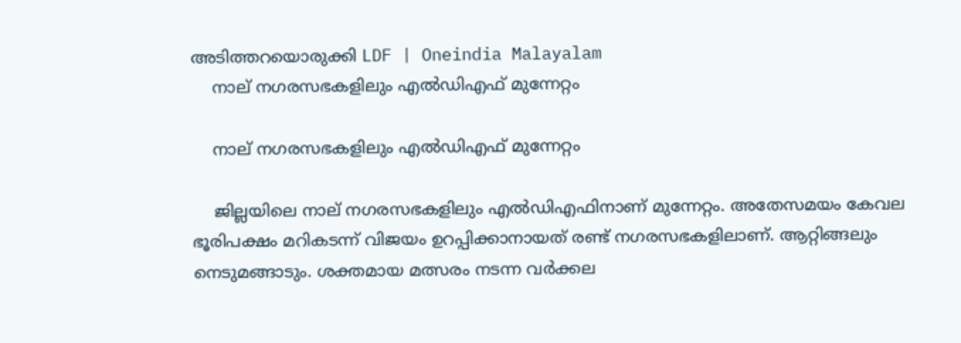അടിത്തറയൊരുക്കി LDF | Oneindia Malayalam
    നാല് നഗരസഭകളിലും എല്‍ഡിഎഫ് മുന്നേറ്റം

    നാല് നഗരസഭകളിലും എല്‍ഡിഎഫ് മുന്നേറ്റം

    ജില്ലയിലെ നാല് നഗരസഭകളിലും എല്‍ഡിഎഫിനാണ് മുന്നേറ്റം. അതേസമയം കേവല ഭൂരിപക്ഷം മറികടന്ന് വിജയം ഉറപ്പിക്കാനായത് രണ്ട് നഗരസഭകളിലാണ്. ആറ്റിങ്ങലും നെടുമങ്ങാടും. ശക്തമായ മത്സരം നടന്ന വര്‍ക്കല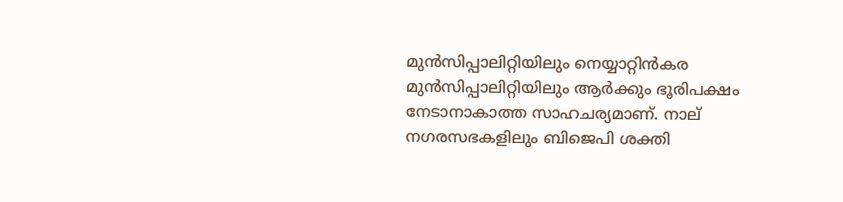മുന്‍സിപ്പാലിറ്റിയിലും നെയ്യാറ്റിന്‍കര മുന്‍സിപ്പാലിറ്റിയിലും ആര്‍ക്കും ഭൂരിപക്ഷം നേടാനാകാത്ത സാഹചര്യമാണ്. നാല് നഗരസഭകളിലും ബിജെപി ശക്തി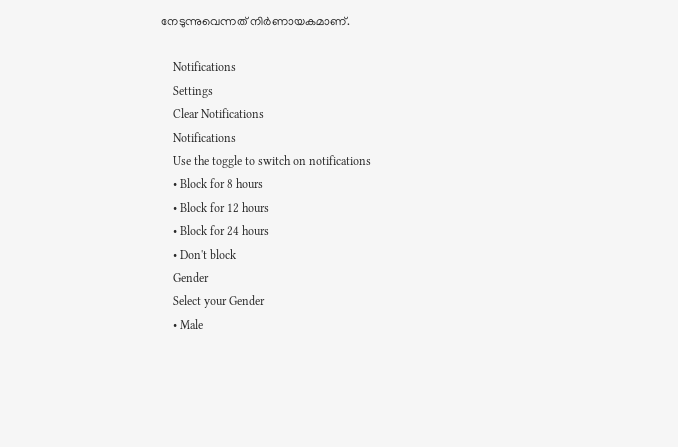നേടുന്നുവെന്നത് നിര്‍ണായകമാണ്.

    Notifications
    Settings
    Clear Notifications
    Notifications
    Use the toggle to switch on notifications
    • Block for 8 hours
    • Block for 12 hours
    • Block for 24 hours
    • Don't block
    Gender
    Select your Gender
    • Male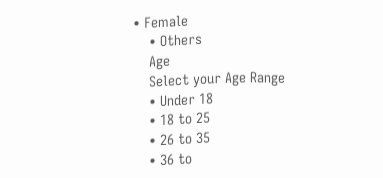• Female
    • Others
    Age
    Select your Age Range
    • Under 18
    • 18 to 25
    • 26 to 35
    • 36 to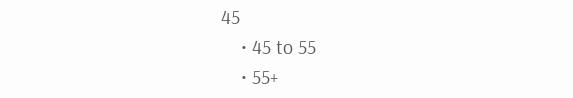45
    • 45 to 55
    • 55+